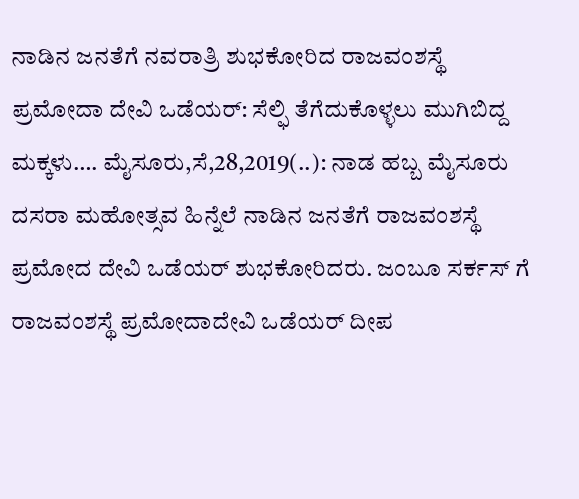ನಾಡಿನ ಜನತೆಗೆ ನವರಾತ್ರಿ ಶುಭಕೋರಿದ ರಾಜವಂಶಸ್ಥೆ ಪ್ರಮೋದಾ ದೇವಿ ಒಡೆಯರ್: ಸೆಲ್ಫಿ ತೆಗೆದುಕೊಳ್ಳಲು ಮುಗಿಬಿದ್ದ ಮಕ್ಕಳು…. ಮೈಸೂರು,ಸೆ,28,2019(..): ನಾಡ ಹಬ್ಬ ಮೈಸೂರು ದಸರಾ ಮಹೋತ್ಸವ ಹಿನ್ನೆಲೆ ನಾಡಿನ ಜನತೆಗೆ ರಾಜವಂಶಸ್ಥೆ ಪ್ರಮೋದ ದೇವಿ ಒಡೆಯರ್ ಶುಭಕೋರಿದರು. ಜಂಬೂ ಸರ್ಕಸ್ ಗೆ ರಾಜವಂಶಸ್ಥೆ ಪ್ರಮೋದಾದೇವಿ ಒಡೆಯರ್ ದೀಪ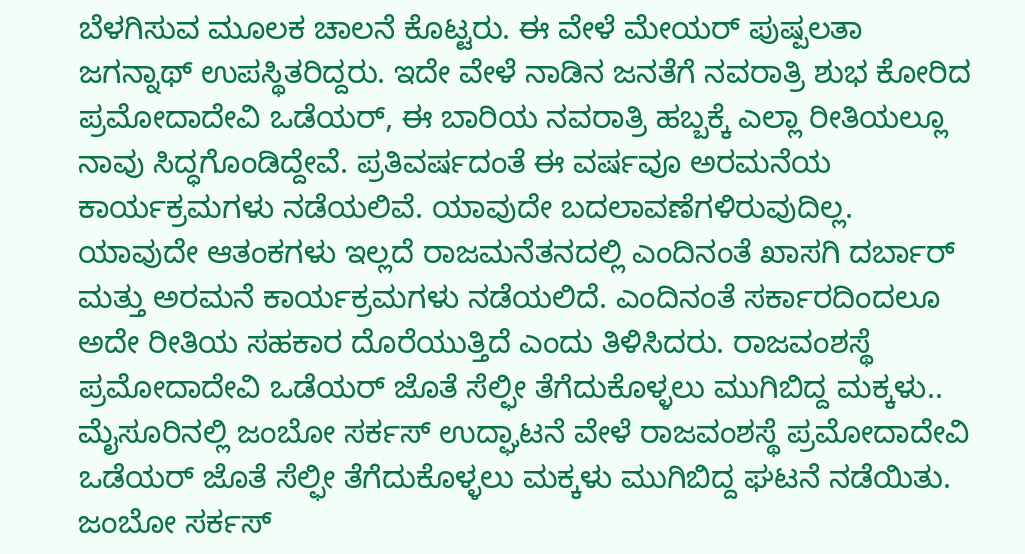ಬೆಳಗಿಸುವ ಮೂಲಕ ಚಾಲನೆ ಕೊಟ್ಟರು. ಈ ವೇಳೆ ಮೇಯರ್ ಪುಷ್ಪಲತಾ ಜಗನ್ನಾಥ್ ಉಪಸ್ಥಿತರಿದ್ದರು. ಇದೇ ವೇಳೆ ನಾಡಿನ ಜನತೆಗೆ ನವರಾತ್ರಿ ಶುಭ ಕೋರಿದ ಪ್ರಮೋದಾದೇವಿ ಒಡೆಯರ್, ಈ ಬಾರಿಯ ನವರಾತ್ರಿ ಹಬ್ಬಕ್ಕೆ ಎಲ್ಲಾ ರೀತಿಯಲ್ಲೂ ನಾವು ಸಿದ್ಧಗೊಂಡಿದ್ದೇವೆ. ಪ್ರತಿವರ್ಷದಂತೆ ಈ ವರ್ಷವೂ ಅರಮನೆಯ ಕಾರ್ಯಕ್ರಮಗಳು ನಡೆಯಲಿವೆ. ಯಾವುದೇ ಬದಲಾವಣೆಗಳಿರುವುದಿಲ್ಲ. ಯಾವುದೇ ಆತಂಕಗಳು ಇಲ್ಲದೆ ರಾಜಮನೆತನದಲ್ಲಿ ಎಂದಿನಂತೆ ಖಾಸಗಿ ದರ್ಬಾರ್ ಮತ್ತು ಅರಮನೆ ಕಾರ್ಯಕ್ರಮಗಳು ನಡೆಯಲಿದೆ. ಎಂದಿನಂತೆ ಸರ್ಕಾರದಿಂದಲೂ ಅದೇ ರೀತಿಯ ಸಹಕಾರ ದೊರೆಯುತ್ತಿದೆ ಎಂದು ತಿಳಿಸಿದರು. ರಾಜವಂಶಸ್ಥೆ ಪ್ರಮೋದಾದೇವಿ ಒಡೆಯರ್ ಜೊತೆ ಸೆಲ್ಫೀ ತೆಗೆದುಕೊಳ್ಳಲು ಮುಗಿಬಿದ್ದ ಮಕ್ಕಳು.. ಮೈಸೂರಿನಲ್ಲಿ ಜಂಬೋ ಸರ್ಕಸ್ ಉದ್ಘಾಟನೆ ವೇಳೆ ರಾಜವಂಶಸ್ಥೆ ಪ್ರಮೋದಾದೇವಿ ಒಡೆಯರ್ ಜೊತೆ ಸೆಲ್ಫೀ ತೆಗೆದುಕೊಳ್ಳಲು ಮಕ್ಕಳು ಮುಗಿಬಿದ್ದ ಘಟನೆ ನಡೆಯಿತು. ಜಂಬೋ ಸರ್ಕಸ್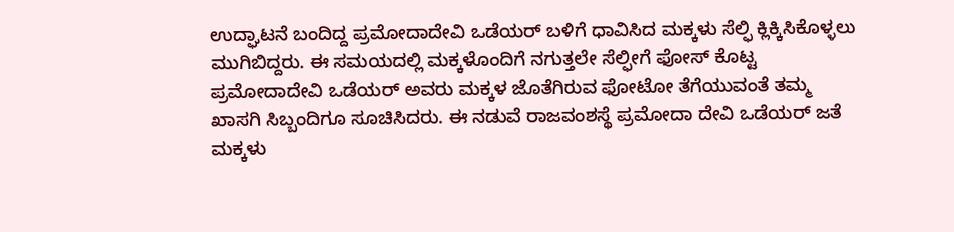ಉದ್ಘಾಟನೆ ಬಂದಿದ್ದ ಪ್ರಮೋದಾದೇವಿ ಒಡೆಯರ್ ಬಳಿಗೆ ಧಾವಿಸಿದ ಮಕ್ಕಳು ಸೆಲ್ಫಿ ಕ್ಲಿಕ್ಕಿಸಿಕೊಳ್ಳಲು ಮುಗಿಬಿದ್ದರು. ಈ ಸಮಯದಲ್ಲಿ ಮಕ್ಕಳೊಂದಿಗೆ ನಗುತ್ತಲೇ ಸೆಲ್ಫೀಗೆ ಫೋಸ್ ಕೊಟ್ಟ ಪ್ರಮೋದಾದೇವಿ ಒಡೆಯರ್ ಅವರು ಮಕ್ಕಳ ಜೊತೆಗಿರುವ ಫೋಟೋ ತೆಗೆಯುವಂತೆ ತಮ್ಮ ಖಾಸಗಿ ಸಿಬ್ಬಂದಿಗೂ ಸೂಚಿಸಿದರು. ಈ ನಡುವೆ ರಾಜವಂಶಸ್ಥೆ ಪ್ರಮೋದಾ ದೇವಿ ಒಡೆಯರ್ ಜತೆ ಮಕ್ಕಳು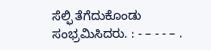ಸೆಲ್ಫಿ ತೆಗೆದುಕೊಂಡು ಸಂಭ್ರಮಿಸಿದರು. : - – - - – .